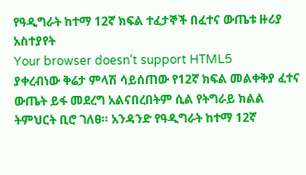የዓዲግራት ከተማ 12ኛ ክፍል ተፈታኞች በፈተና ውጤቱ ዙሪያ አስተያየት
Your browser doesn’t support HTML5
ያቀረብነው ቅሬታ ምላሽ ሳይሰጠው የ12ኛ ክፍል መልቀቅያ ፈተና ውጤት ይፋ መደረግ አልናበረበትም ሲል የትግራይ ክልል ትምህርት ቢሮ ገለፀ። አንዳንድ የዓዲግራት ከተማ 12ኛ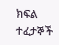ክፍል ተፈታኞች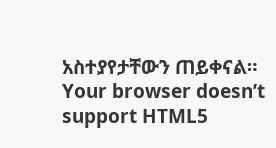አስተያየታቸውን ጠይቀናል።
Your browser doesn’t support HTML5